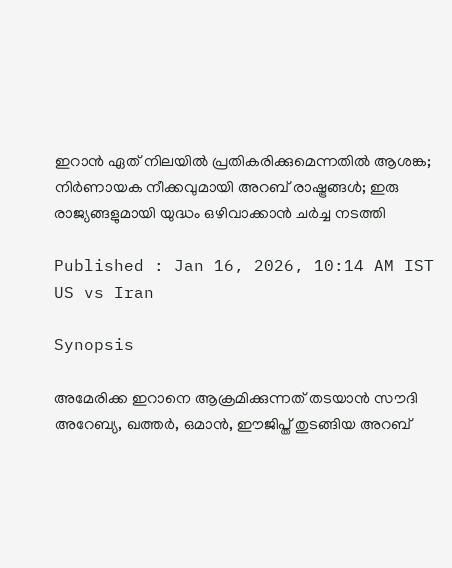ഇറാൻ ഏത് നിലയിൽ പ്രതികരിക്കുമെന്നതിൽ ആശങ്ക; നിർണായക നീക്കവുമായി അറബ് രാഷ്ട്രങ്ങൾ; ഇരു രാജ്യങ്ങളുമായി യുദ്ധം ഒഴിവാക്കാൻ ചർച്ച നടത്തി

Published : Jan 16, 2026, 10:14 AM IST
US vs Iran

Synopsis

അമേരിക്ക ഇറാനെ ആക്രമിക്കുന്നത് തടയാൻ സൗദി അറേബ്യ, ഖത്തർ, ഒമാൻ, ഈജിപ്ത് തുടങ്ങിയ അറബ്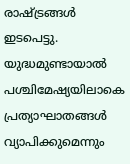രാഷ്ട്രങ്ങൾ ഇടപെട്ടു. യുദ്ധമുണ്ടായാൽ പശ്ചിമേഷ്യയിലാകെ പ്രത്യാഘാതങ്ങൾ വ്യാപിക്കുമെന്നും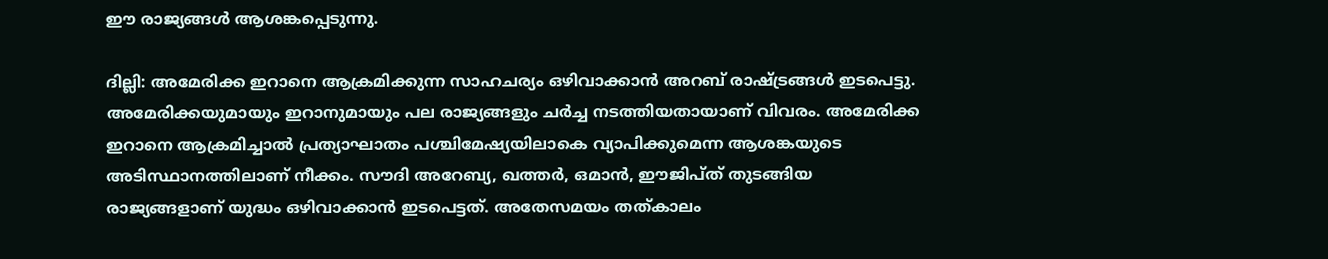ഈ രാജ്യങ്ങൾ ആശങ്കപ്പെടുന്നു.

ദില്ലി: അമേരിക്ക ഇറാനെ ആക്രമിക്കുന്ന സാഹചര്യം ഒഴിവാക്കാൻ അറബ് രാഷ്ട്രങ്ങൾ ഇടപെട്ടു. അമേരിക്കയുമായും ഇറാനുമായും പല രാജ്യങ്ങളും ചർച്ച നടത്തിയതായാണ് വിവരം. അമേരിക്ക ഇറാനെ ആക്രമിച്ചാൽ പ്രത്യാഘാതം പശ്ചിമേഷ്യയിലാകെ വ്യാപിക്കുമെന്ന ആശങ്കയുടെ അടിസ്ഥാനത്തിലാണ് നീക്കം. സൗദി അറേബ്യ, ഖത്തർ, ഒമാൻ, ഈജിപ്ത് തുടങ്ങിയ രാജ്യങ്ങളാണ് യുദ്ധം ഒഴിവാക്കാൻ ഇടപെട്ടത്. അതേസമയം തത്കാലം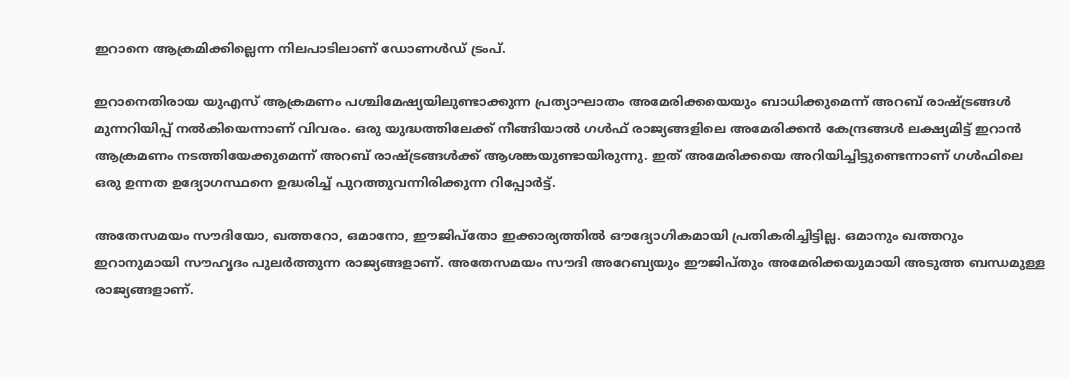ഇറാനെ ആക്രമിക്കില്ലെന്ന നിലപാടിലാണ് ഡോണൾഡ് ട്രംപ്.

ഇറാനെതിരായ യുഎസ് ആക്രമണം പശ്ചിമേഷ്യയിലുണ്ടാക്കുന്ന പ്രത്യാഘാതം അമേരിക്കയെയും ബാധിക്കുമെന്ന് അറബ് രാഷ്ട്രങ്ങൾ മുന്നറിയിപ്പ് നൽകിയെന്നാണ് വിവരം. ഒരു യുദ്ധത്തിലേക്ക് നീങ്ങിയാൽ ഗൾഫ് രാജ്യങ്ങളിലെ അമേരിക്കൻ കേന്ദ്രങ്ങൾ ലക്ഷ്യമിട്ട് ഇറാൻ ആക്രമണം നടത്തിയേക്കുമെന്ന് അറബ് രാഷ്ട്രങ്ങൾക്ക് ആശങ്കയുണ്ടായിരുന്നു. ഇത് അമേരിക്കയെ അറിയിച്ചിട്ടുണ്ടെന്നാണ് ഗൾഫിലെ ഒരു ഉന്നത ഉദ്യോഗസ്ഥനെ ഉദ്ധരിച്ച് പുറത്തുവന്നിരിക്കുന്ന റിപ്പോർട്ട്.

അതേസമയം സൗദിയോ, ഖത്തറോ, ഒമാനോ, ഈജിപ്തോ ഇക്കാര്യത്തിൽ ഔദ്യോഗികമായി പ്രതികരിച്ചിട്ടില്ല. ഒമാനും ഖത്തറും ഇറാനുമായി സൗഹൃദം പുലർത്തുന്ന രാജ്യങ്ങളാണ്. അതേസമയം സൗദി അറേബ്യയും ഈജിപ്‌തും അമേരിക്കയുമായി അടുത്ത ബന്ധമുള്ള രാജ്യങ്ങളാണ്.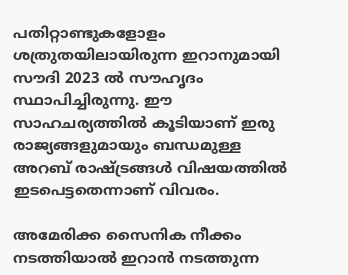പതിറ്റാണ്ടുകളോളം ശത്രുതയിലായിരുന്ന ഇറാനുമായി സൗദി 2023 ൽ സൗഹൃദം സ്ഥാപിച്ചിരുന്നു. ഈ സാഹചര്യത്തിൽ കൂടിയാണ് ഇരു രാജ്യങ്ങളുമായും ബന്ധമുള്ള അറബ് രാഷ്ട്രങ്ങൾ വിഷയത്തിൽ ഇടപെട്ടതെന്നാണ് വിവരം.

അമേരിക്ക സൈനിക നീക്കം നടത്തിയാൽ ഇറാൻ നടത്തുന്ന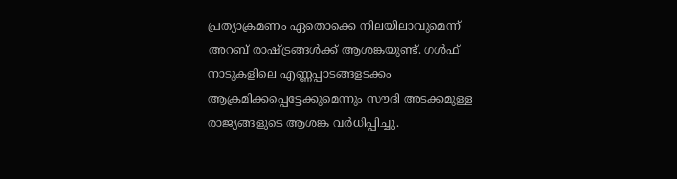പ്രത്യാക്രമണം ഏതൊക്കെ നിലയിലാവുമെന്ന് അറബ് രാഷ്ട്രങ്ങൾക്ക് ആശങ്കയുണ്ട്. ഗൾഫ് നാടുകളിലെ എണ്ണപ്പാടങ്ങളടക്കം ആക്രമിക്കപ്പെട്ടേക്കുമെന്നും സൗദി അടക്കമുള്ള രാജ്യങ്ങളുടെ ആശങ്ക വർധിപ്പിച്ചു.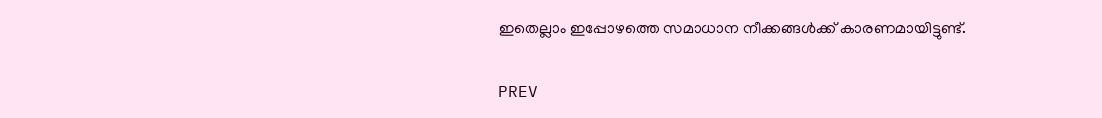ഇതെല്ലാം ഇപ്പോഴത്തെ സമാധാന നീക്കങ്ങൾക്ക് കാരണമായിട്ടുണ്ട്.

PREV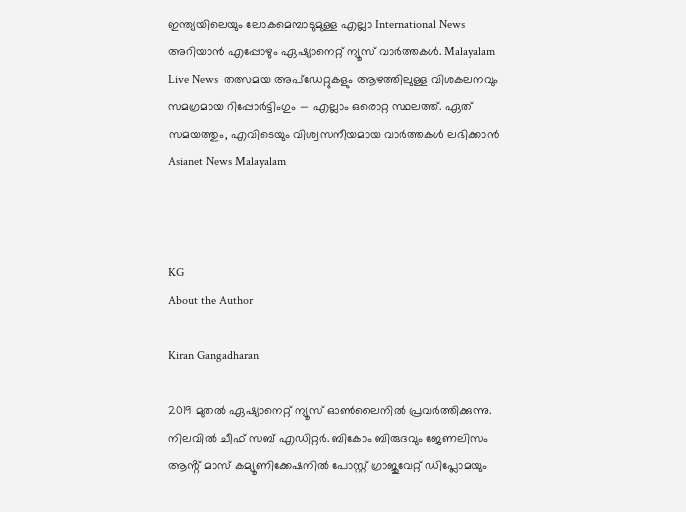ഇന്ത്യയിലെയും ലോകമെമ്പാടുമുള്ള എല്ലാ International News അറിയാൻ എപ്പോഴും ഏഷ്യാനെറ്റ് ന്യൂസ് വാർത്തകൾ. Malayalam Live News  തത്സമയ അപ്‌ഡേറ്റുകളും ആഴത്തിലുള്ള വിശകലനവും സമഗ്രമായ റിപ്പോർട്ടിംഗും — എല്ലാം ഒരൊറ്റ സ്ഥലത്ത്. ഏത് സമയത്തും, എവിടെയും വിശ്വസനീയമായ വാർത്തകൾ ലഭിക്കാൻ Asianet News Malayalam



KG
About the Author

Kiran Gangadharan

2019 മുതല്‍ ഏഷ്യാനെറ്റ് ന്യൂസ് ഓണ്‍ലൈനില്‍ പ്രവര്‍ത്തിക്കുന്നു. നിലവില്‍ ചീഫ് സബ് എഡിറ്റർ. ബികോം ബിരുദവും ജേണലിസം ആൻ്റ് മാസ് കമ്യൂണിക്കേഷനിൽ പോസ്റ്റ് ഗ്രാജുവേറ്റ് ഡിപ്ലോമയും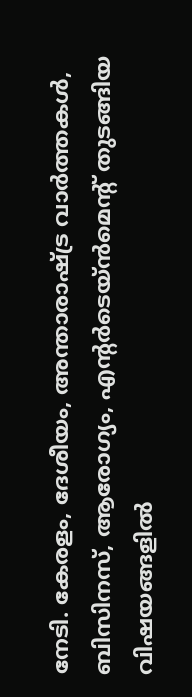നേടി. കേരളം, ദേശീയം, അന്താരാഷ്ട്ര വാര്‍ത്തകള്‍, ബിസിനസ്, ആരോഗ്യം, എന്റർടെയ്ൻമെൻ്റ് തുടങ്ങിയ വിഷയങ്ങളില്‍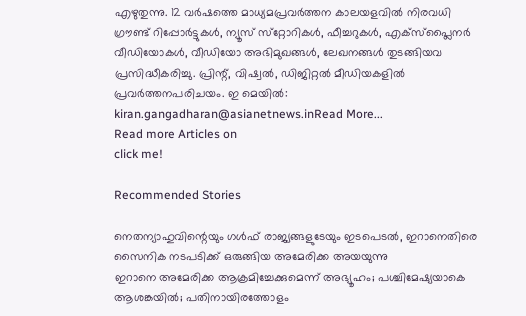എഴുതുന്നു. 12 വര്‍ഷത്തെ മാധ്യമപ്രവര്‍ത്തന കാലയളവില്‍ നിരവധി ഗ്രൗണ്ട് റിപ്പോര്‍ട്ടുകള്‍, ന്യൂസ് സ്‌റ്റോറികള്‍, ഫീച്ചറുകള്‍, എക്‌സ്‌പ്ലൈന‍ർ വീഡിയോകൾ, വീഡിയോ അഭിമുഖങ്ങള്‍, ലേഖനങ്ങള്‍ തുടങ്ങിയവ പ്രസിദ്ധീകരിച്ചു. പ്രിന്റ്, വിഷ്വല്‍, ഡിജിറ്റല്‍ മീഡിയകളില്‍ പ്രവര്‍ത്തനപരിചയം. ഇ മെയില്‍: kiran.gangadharan@asianetnews.inRead More...
Read more Articles on
click me!

Recommended Stories

നെതന്യാഹുവിന്റെയും ഗൾഫ് രാജ്യങ്ങളുടേയും ഇടപെടൽ, ഇറാനെതിരെ സൈനിക നടപടിക്ക് ഒരുങ്ങിയ അമേരിക്ക അയയുന്നു
ഇറാനെ അമേരിക്ക ആക്രമിച്ചേക്കുമെന്ന് അഭ്യൂഹം; പശ്ചിമേഷ്യയാകെ ആശങ്കയിൽ; പതിനായിരത്തോളം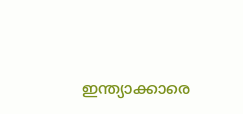ഇന്ത്യാക്കാരെ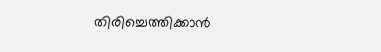തിരിച്ചെത്തിക്കാൻ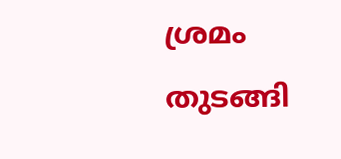ശ്രമം തുടങ്ങി